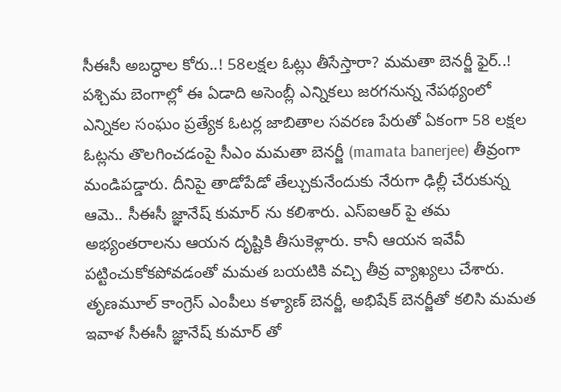సీఈసీ అబద్ధాల కోరు..! 58లక్షల ఓట్లు తీసేస్తారా? మమతా బెనర్జీ ఫైర్..!
పశ్చిమ బెంగాల్లో ఈ ఏడాది అసెంబ్లీ ఎన్నికలు జరగనున్న నేపథ్యంలో ఎన్నికల సంఘం ప్రత్యేక ఓటర్ల జాబితాల సవరణ పేరుతో ఏకంగా 58 లక్షల ఓట్లను తొలగించడంపై సీఎం మమతా బెనర్జీ (mamata banerjee) తీవ్రంగా మండిపడ్డారు. దీనిపై తాడోపేడో తేల్చుకునేందుకు నేరుగా ఢిల్లీ చేరుకున్న ఆమె.. సీఈసీ జ్ఞానేష్ కుమార్ ను కలిశారు. ఎస్ఐఆర్ పై తమ అభ్యంతరాలను ఆయన దృష్టికి తీసుకెళ్లారు. కానీ ఆయన ఇవేవీ పట్టించుకోకపోవడంతో మమత బయటికి వచ్చి తీవ్ర వ్యాఖ్యలు చేశారు.
తృణమూల్ కాంగ్రెస్ ఎంపీలు కళ్యాణ్ బెనర్జీ, అభిషేక్ బెనర్జీతో కలిసి మమత ఇవాళ సీఈసీ జ్ఞానేష్ కుమార్ తో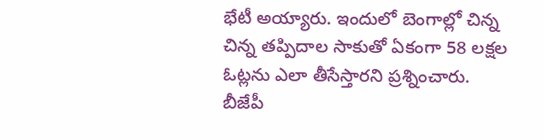భేటీ అయ్యారు. ఇందులో బెంగాల్లో చిన్న చిన్న తప్పిదాల సాకుతో ఏకంగా 58 లక్షల ఓట్లను ఎలా తీసేస్తారని ప్రశ్నించారు. బీజేపీ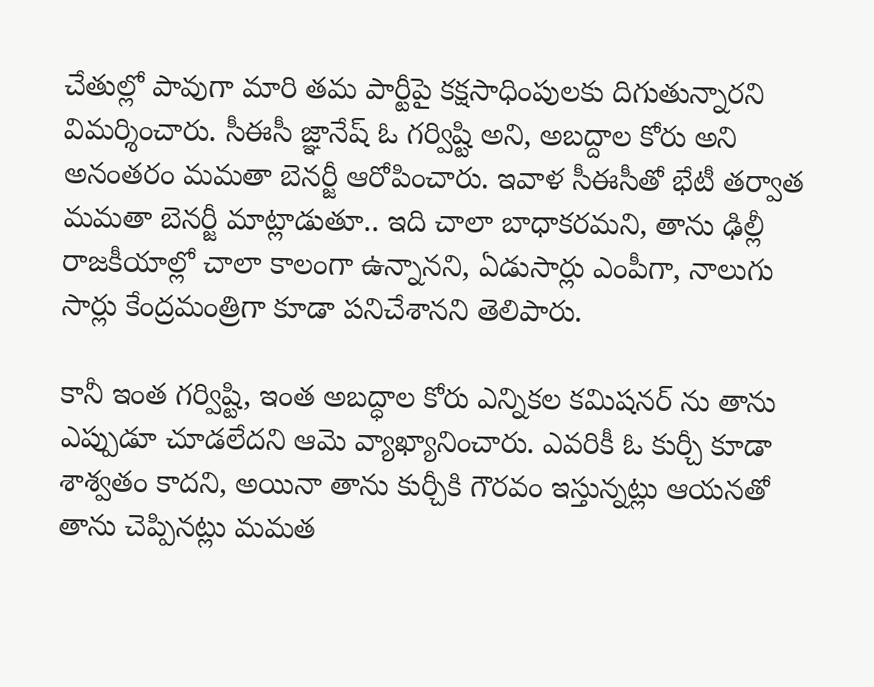చేతుల్లో పావుగా మారి తమ పార్టీపై కక్షసాధింపులకు దిగుతున్నారని విమర్శించారు. సీఈసీ జ్ఞానేష్ ఓ గర్విష్టి అని, అబద్దాల కోరు అని అనంతరం మమతా బెనర్జీ ఆరోపించారు. ఇవాళ సీఈసీతో భేటీ తర్వాత మమతా బెనర్జీ మాట్లాడుతూ.. ఇది చాలా బాధాకరమని, తాను ఢిల్లీ రాజకీయాల్లో చాలా కాలంగా ఉన్నానని, ఏడుసార్లు ఎంపీగా, నాలుగు సార్లు కేంద్రమంత్రిగా కూడా పనిచేశానని తెలిపారు.

కానీ ఇంత గర్విష్టి, ఇంత అబద్ధాల కోరు ఎన్నికల కమిషనర్ ను తాను ఎప్పుడూ చూడలేదని ఆమె వ్యాఖ్యానించారు. ఎవరికీ ఓ కుర్చీ కూడా శాశ్వతం కాదని, అయినా తాను కుర్చీకి గౌరవం ఇస్తున్నట్లు ఆయనతో తాను చెప్పినట్లు మమత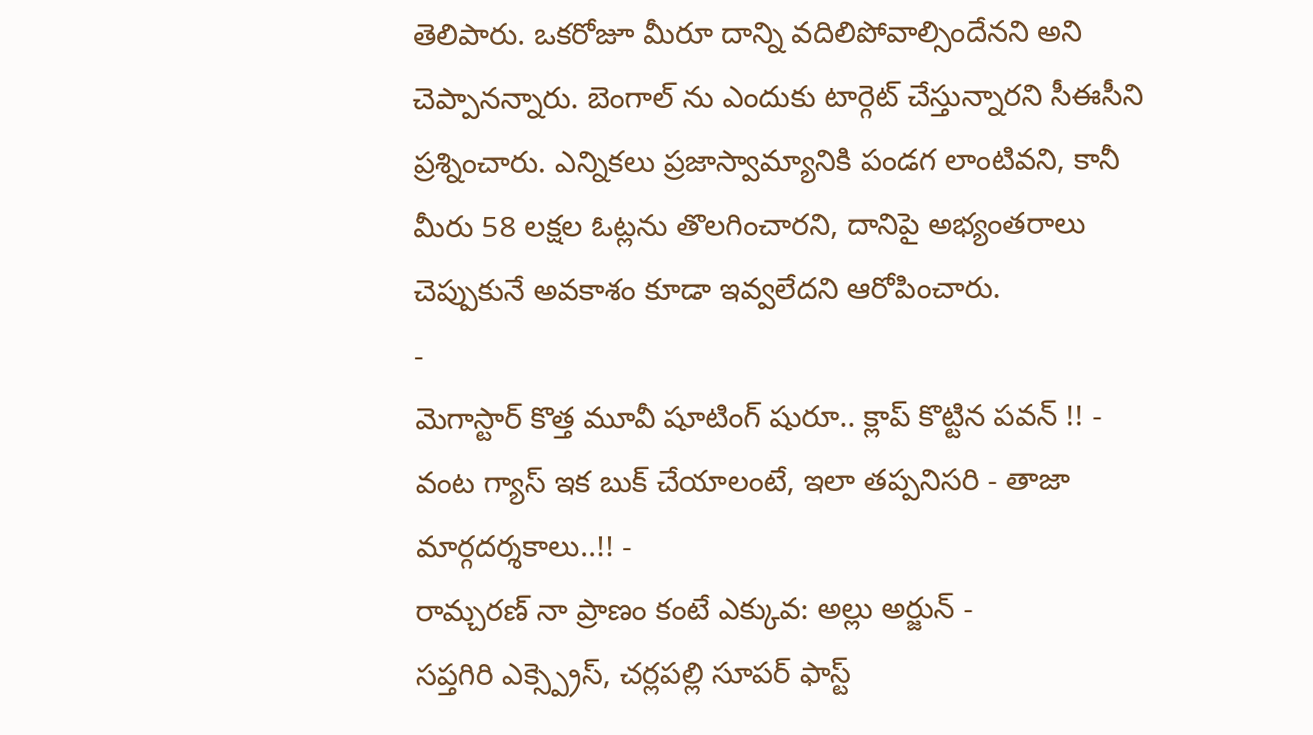తెలిపారు. ఒకరోజూ మీరూ దాన్ని వదిలిపోవాల్సిందేనని అని చెప్పానన్నారు. బెంగాల్ ను ఎందుకు టార్గెట్ చేస్తున్నారని సీఈసీని ప్రశ్నించారు. ఎన్నికలు ప్రజాస్వామ్యానికి పండగ లాంటివని, కానీ మీరు 58 లక్షల ఓట్లను తొలగించారని, దానిపై అభ్యంతరాలు చెప్పుకునే అవకాశం కూడా ఇవ్వలేదని ఆరోపించారు.
-
మెగాస్టార్ కొత్త మూవీ షూటింగ్ షురూ.. క్లాప్ కొట్టిన పవన్ !! -
వంట గ్యాస్ ఇక బుక్ చేయాలంటే, ఇలా తప్పనిసరి - తాజా మార్గదర్శకాలు..!! -
రామ్చరణ్ నా ప్రాణం కంటే ఎక్కువ: అల్లు అర్జున్ -
సప్తగిరి ఎక్స్ప్రెస్, చర్లపల్లి సూపర్ ఫాస్ట్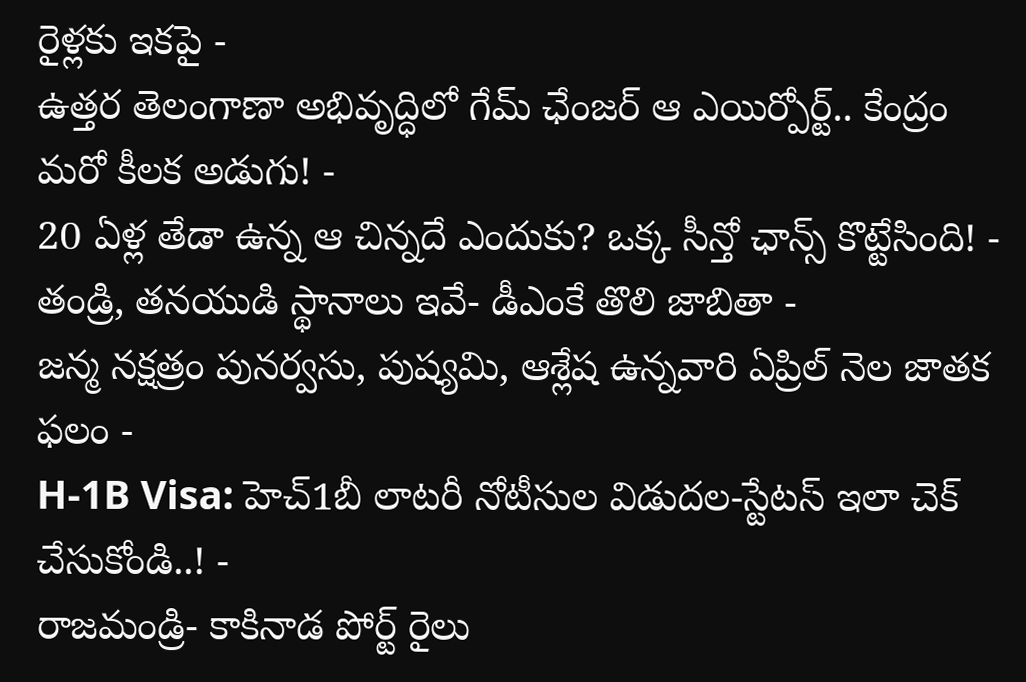రైళ్లకు ఇకపై -
ఉత్తర తెలంగాణా అభివృద్ధిలో గేమ్ ఛేంజర్ ఆ ఎయిర్పోర్ట్.. కేంద్రం మరో కీలక అడుగు! -
20 ఏళ్ల తేడా ఉన్న ఆ చిన్నదే ఎందుకు? ఒక్క సీన్తో ఛాన్స్ కొట్టేసింది! -
తండ్రి, తనయుడి స్థానాలు ఇవే- డీఎంకే తొలి జాబితా -
జన్మ నక్షత్రం పునర్వసు, పుష్యమి, ఆశ్లేష ఉన్నవారి ఏప్రిల్ నెల జాతక ఫలం -
H-1B Visa: హెచ్1బీ లాటరీ నోటీసుల విడుదల-స్టేటస్ ఇలా చెక్ చేసుకోండి..! -
రాజమండ్రి- కాకినాడ పోర్ట్ రైలు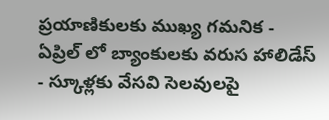ప్రయాణికులకు ముఖ్య గమనిక -
ఏప్రిల్ లో బ్యాంకులకు వరుస హాలిడేస్ - స్కూళ్లకు వేసవి సెలవులపై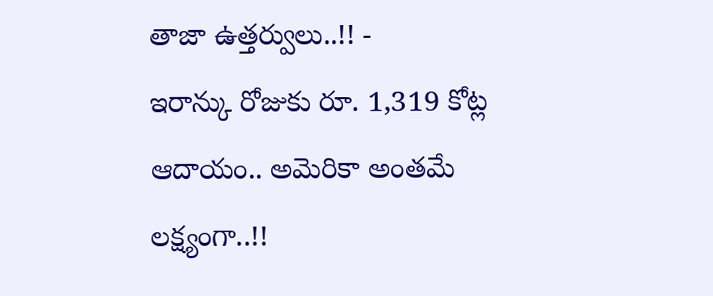తాజా ఉత్తర్వులు..!! -
ఇరాన్కు రోజుకు రూ. 1,319 కోట్ల ఆదాయం.. అమెరికా అంతమే లక్ష్యంగా..!!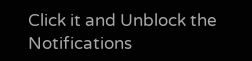Click it and Unblock the Notifications